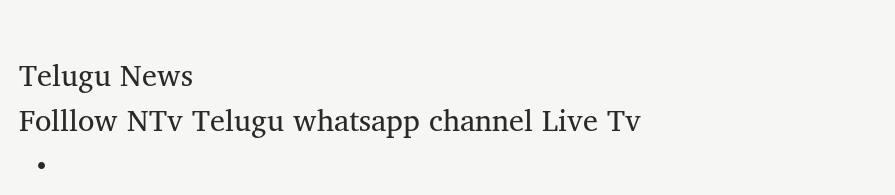Telugu News
Folllow NTv Telugu whatsapp channel Live Tv
  •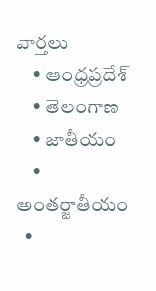వార్తలు
    • ఆంధ్రప్రదేశ్
    • తెలంగాణ
    • జాతీయం
    • అంతర్జాతీయం
  •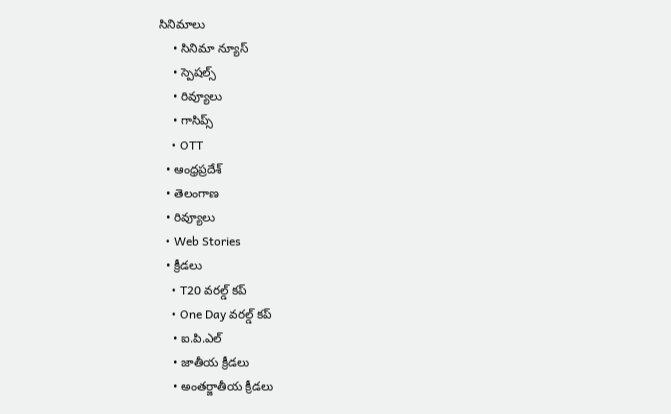సినిమాలు
    • సినిమా న్యూస్
    • స్పెషల్స్
    • రివ్యూలు
    • గాసిప్స్
    • OTT
  • ఆంధ్రప్రదేశ్
  • తెలంగాణ
  • రివ్యూలు
  • Web Stories
  • క్రీడలు
    • T20 వరల్డ్ కప్
    • One Day వరల్డ్ కప్
    • ఐ.పి.ఎల్
    • జాతీయ క్రీడలు
    • అంతర్జాతీయ క్రీడలు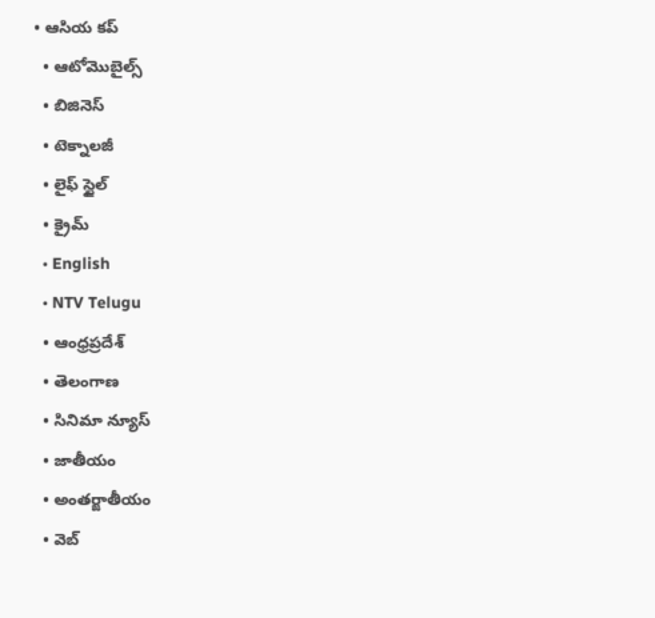• ఆసియ కప్
  • ఆటోమొబైల్స్
  • బిజినెస్‌
  • టెక్నాలజీ
  • లైఫ్ స్టైల్
  • క్రైమ్
  • English
  • NTV Telugu
  • ఆంధ్రప్రదేశ్
  • తెలంగాణ
  • సినిమా న్యూస్
  • జాతీయం
  • అంతర్జాతీయం
  • వెబ్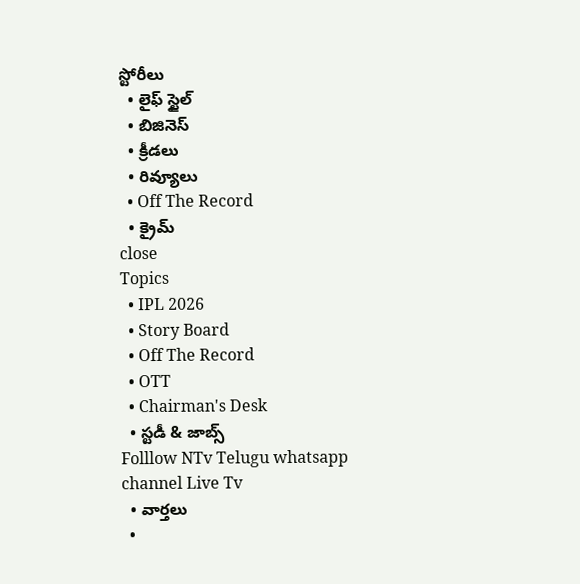స్టోరీలు
  • లైఫ్ స్టైల్
  • బిజినెస్‌
  • క్రీడలు
  • రివ్యూలు
  • Off The Record
  • క్రైమ్
close
Topics
  • IPL 2026
  • Story Board
  • Off The Record
  • OTT
  • Chairman's Desk
  • స్టడీ & జాబ్స్
Folllow NTv Telugu whatsapp channel Live Tv
  • వార్తలు
  •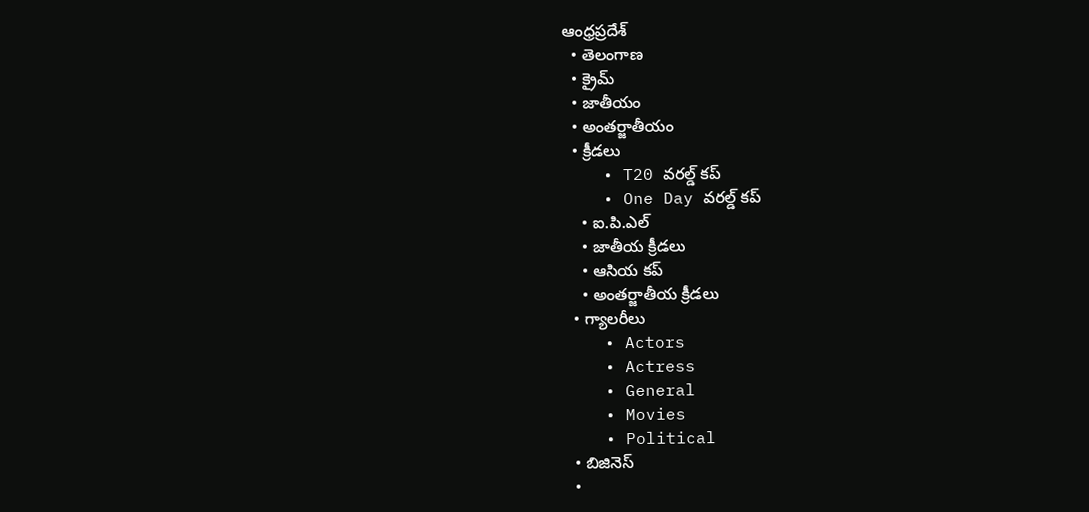ఆంధ్రప్రదేశ్
  • తెలంగాణ
  • క్రైమ్
  • జాతీయం
  • అంతర్జాతీయం
  • క్రీడలు
    • T20 వరల్డ్ కప్
    • One Day వరల్డ్ కప్
    • ఐ.పి.ఎల్
    • జాతీయ క్రీడలు
    • ఆసియ కప్
    • అంతర్జాతీయ క్రీడలు
  • గ్యాలరీలు
    • Actors
    • Actress
    • General
    • Movies
    • Political
  • బిజినెస్‌
  •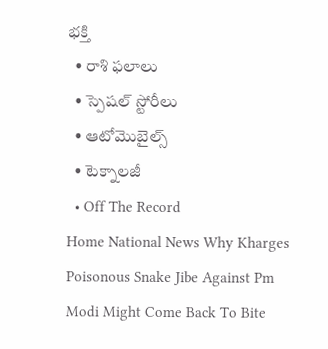భక్తి
  • రాశి ఫలాలు
  • స్పెషల్‌ స్టోరీలు
  • ఆటోమొబైల్స్
  • టెక్నాలజీ
  • Off The Record
Home National News Why Kharges Poisonous Snake Jibe Against Pm Modi Might Come Back To Bite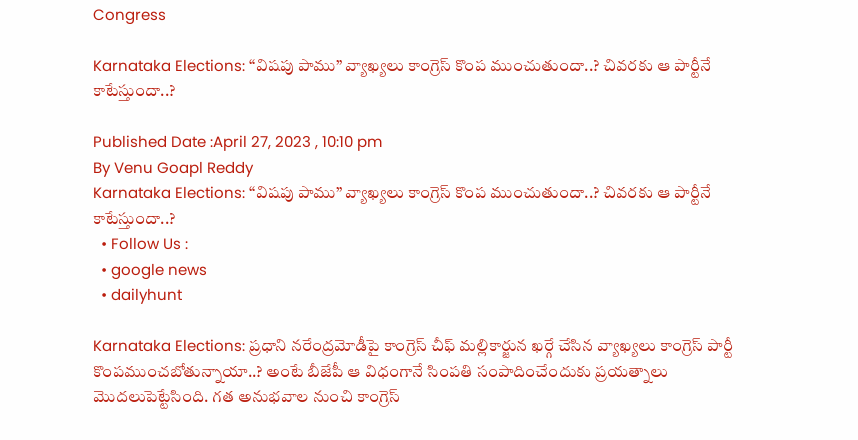Congress

Karnataka Elections: “విషపు పాము” వ్యాఖ్యలు కాంగ్రెస్ కొంప ముంచుతుందా..? చివరకు ఆ పార్టీనే కాటేస్తుందా..?

Published Date :April 27, 2023 , 10:10 pm
By Venu Goapl Reddy
Karnataka Elections: “విషపు పాము” వ్యాఖ్యలు కాంగ్రెస్ కొంప ముంచుతుందా..? చివరకు ఆ పార్టీనే కాటేస్తుందా..?
  • Follow Us :
  • google news
  • dailyhunt

Karnataka Elections: ప్రధాని నరేంద్రమోడీపై కాంగ్రెస్ చీఫ్ మల్లికార్జున ఖర్గే చేసిన వ్యాఖ్యలు కాంగ్రెస్ పార్టీ కొంపముంచబోతున్నాయా..? అంటే బీజేపీ ఆ విధంగానే సింపతి సంపాదించేందుకు ప్రయత్నాలు మొదలుపెట్టేసింది. గత అనుభవాల నుంచి కాంగ్రెస్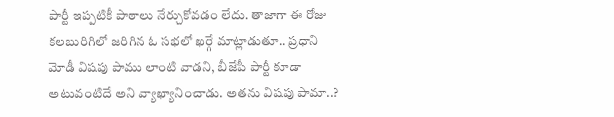పార్టీ ఇప్పటికీ పాఠాలు నేర్చుకోవడం లేదు. తాజాగా ఈ రోజు కలబురిగిలో జరిగిన ఓ సభలో ఖర్గే మాట్లాడుతూ.. ప్రధాని మోడీ విషపు పాము లాంటి వాడని, బీజేపీ పార్టీ కూడా అటువంటిదే అని వ్యాఖ్యానించాడు. అతను విషపు పామా..?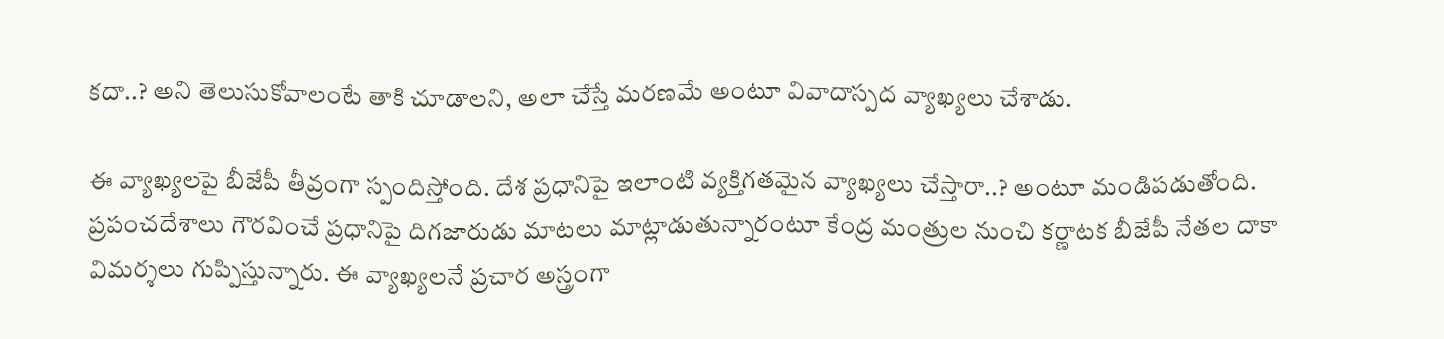కదా..? అని తెలుసుకోవాలంటే తాకి చూడాలని, అలా చేస్తే మరణమే అంటూ వివాదాస్పద వ్యాఖ్యలు చేశాడు.

ఈ వ్యాఖ్యలపై బీజేపీ తీవ్రంగా స్పందిస్తోంది. దేశ ప్రధానిపై ఇలాంటి వ్యక్తిగతమైన వ్యాఖ్యలు చేస్తారా..? అంటూ మండిపడుతోంది. ప్రపంచదేశాలు గౌరవించే ప్రధానిపై దిగజారుడు మాటలు మాట్లాడుతున్నారంటూ కేంద్ర మంత్రుల నుంచి కర్ణాటక బీజేపీ నేతల దాకా విమర్శలు గుప్పిస్తున్నారు. ఈ వ్యాఖ్యలనే ప్రచార అస్త్రంగా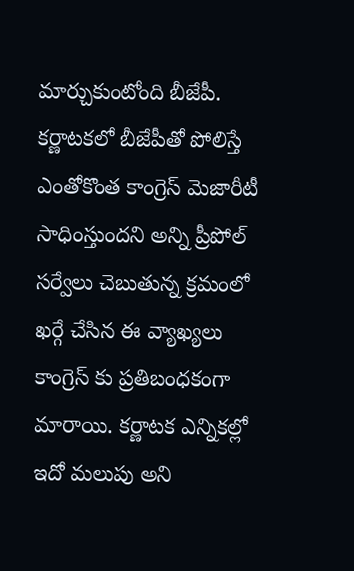మార్చుకుంటోంది బీజేపీ. కర్ణాటకలో బీజేపీతో పోలిస్తే ఎంతోకొంత కాంగ్రెస్ మెజారీటీ సాధింస్తుందని అన్ని ప్రీపోల్ సర్వేలు చెబుతున్న క్రమంలో ఖర్గే చేసిన ఈ వ్యాఖ్యలు కాంగ్రెస్ కు ప్రతిబంధకంగా మారాయి. కర్ణాటక ఎన్నికల్లో ఇదో మలుపు అని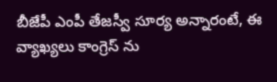బీజేపీ ఎంపీ తేజస్వీ సూర్య అన్నారంటే, ఈ వ్యాఖ్యలు కాంగ్రెస్ ను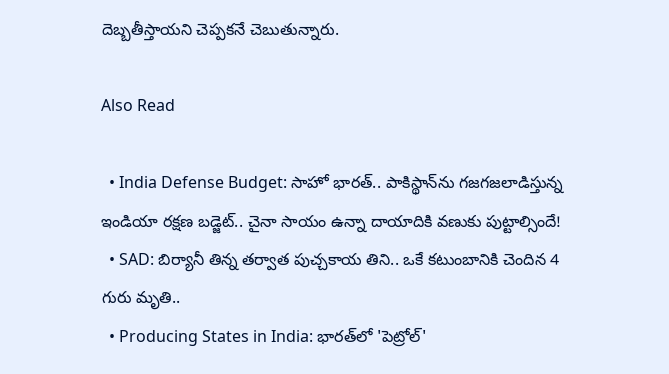దెబ్బతీస్తాయని చెప్పకనే చెబుతున్నారు.

Also Read

  • India Defense Budget: సాహో భారత్.. పాకిస్థాన్‌ను గజగజలాడిస్తున్న ఇండియా రక్షణ బడ్జెట్.. చైనా సాయం ఉన్నా దాయాదికి వణుకు పుట్టాల్సిందే!
  • SAD: బిర్యానీ తిన్న తర్వాత పుచ్చకాయ తిని.. ఒకే కటుంబానికి చెందిన 4 గురు మృతి..
  • Producing States in India: భారత్‌లో 'పెట్రోల్'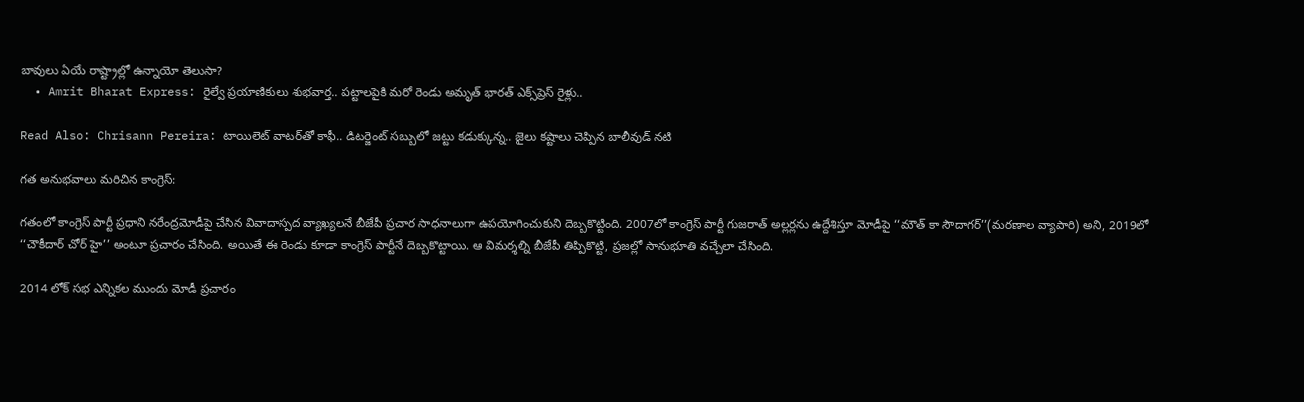బావులు ఏయే రాష్ట్రాల్లో ఉన్నాయో తెలుసా?
  • Amrit Bharat Express: రైల్వే ప్రయాణికులు శుభవార్త.. పట్టాలపైకి మరో రెండు అమృత్ భారత్ ఎక్స్‌ప్రెస్ రైళ్లు..

Read Also: Chrisann Pereira: టాయిలెట్ వాటర్‌తో కాఫీ.. డిటర్జెంట్ సబ్బులో జట్టు కడుక్కున్న.. జైలు కష్టాలు చెప్పిన బాలీవుడ్ నటి

గత అనుభవాలు మరిచిన కాంగ్రెస్:

గతంలో కాంగ్రెస్ పార్టీ ప్రధాని నరేంద్రమోడీపై చేసిన వివాదాస్పద వ్యాఖ్యలనే బీజేపీ ప్రచార సాధనాలుగా ఉపయోగించుకుని దెబ్బకొట్టింది. 2007లో కాంగ్రెస్ పార్టీ గుజరాత్ అల్లర్లను ఉద్దేశిస్తూ మోడీపై ‘‘మౌత్ కా సౌదాగర్’’(మరణాల వ్యాపారి) అని, 2019లో ‘‘చౌకీదార్ చోర్ హై’’ అంటూ ప్రచారం చేసింది. అయితే ఈ రెండు కూడా కాంగ్రెస్ పార్టీనే దెబ్బకొట్టాయి. ఆ విమర్శల్ని బీజేపీ తిప్పికొట్టి, ప్రజల్లో సానుభూతి వచ్చేలా చేసింది.

2014 లోక్ సభ ఎన్నికల ముందు మోడీ ప్రచారం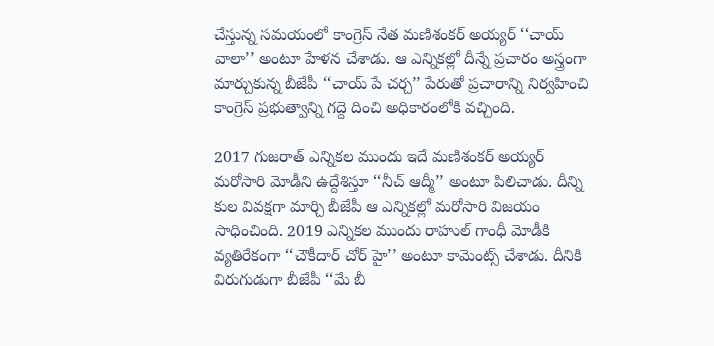చేస్తున్న సమయంలో కాంగ్రెస్ నేత మణిశంకర్ అయ్యర్ ‘‘చాయ్ వాలా’’ అంటూ హేళన చేశాడు. ఆ ఎన్నికల్లో దీన్నే ప్రచారం అస్త్రంగా మార్చుకున్న బీజేపీ ‘‘చాయ్ పే చర్చ’’ పేరుతో ప్రచారాన్ని నిర్వహించి కాంగ్రెస్ ప్రభుత్వాన్ని గద్దె దించి అధికారంలోకి వచ్చింది.

2017 గుజరాత్ ఎన్నికల ముందు ఇదే మణిశంకర్ అయ్యర్ మరోసారి మోడీని ఉద్దేశిస్తూ ‘‘నీచ్ ఆద్మీ’’ అంటూ పిలిచాడు. దీన్ని కుల వివక్షగా మార్చి బీజేపీ ఆ ఎన్నికల్లో మరోసారి విజయం సాధించింది. 2019 ఎన్నికల ముందు రాహుల్ గాంధీ మోడీకి వ్యతిరేకంగా ‘‘చౌకీదార్ చోర్ హై’’ అంటూ కామెంట్స్ చేశాడు. దీనికి విరుగుడుగా బీజేపీ ‘‘మే బీ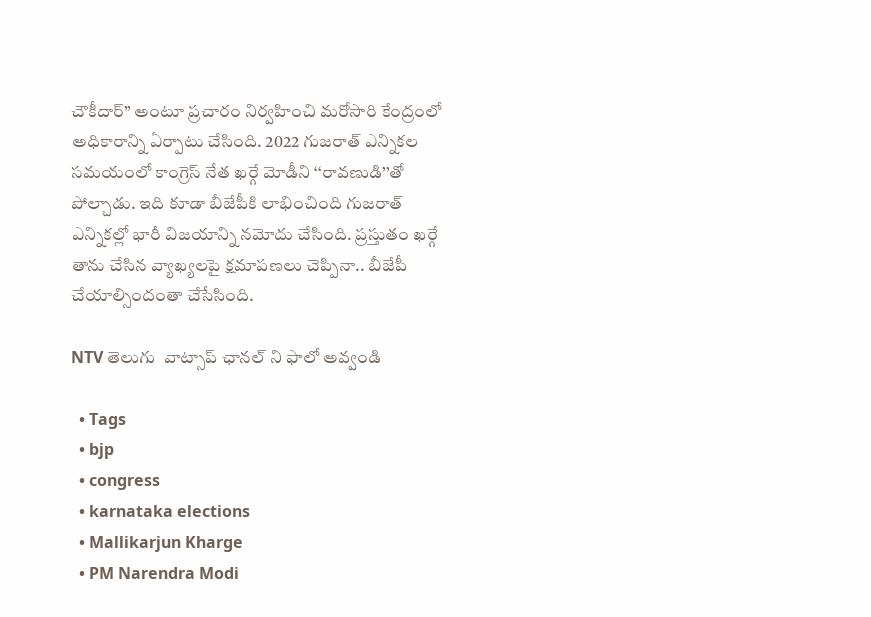చౌకీదార్’’ అంటూ ప్రచారం నిర్వహించి మరోసారి కేంద్రంలో అధికారాన్ని ఏర్పాటు చేసింది. 2022 గుజరాత్ ఎన్నికల సమయంలో కాంగ్రెస్ నేత ఖర్గే మోడీని ‘‘రావణుడి’’తో పోల్చాడు. ఇది కూడా బీజేపీకి లాభించింది గుజరాత్ ఎన్నికల్లో భారీ విజయాన్ని నమోదు చేసింది. ప్రస్తుతం ఖర్గే తాను చేసిన వ్యాఖ్యలపై క్షమాపణలు చెప్పినా.. బీజేపీ చేయాల్సిందంతా చేసేసింది.

NTV తెలుగు  వాట్సాప్ ఛానల్ ని ఫాలో అవ్వండి

  • Tags
  • bjp
  • congress
  • karnataka elections
  • Mallikarjun Kharge
  • PM Narendra Modi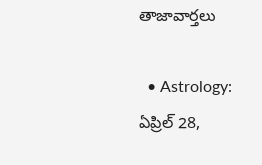తాజావార్తలు

  • Astrology: ఏప్రిల్‌ 28,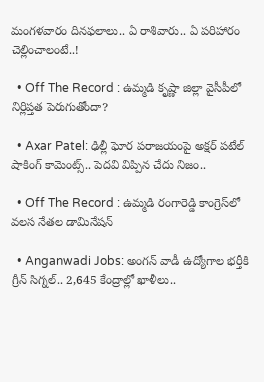మంగళవారం దినఫలాలు.. ఏ రాశివారు.. ఏ పరిహారం చెల్లించాలంటే..!

  • Off The Record : ఉమ్మడి కృష్ణా జిల్లా వైసీపీలో నిర్లిప్తత పెరుగుతోందా?

  • Axar Patel: ఢిల్లీ ఘోర పరాజయంపై అక్షర్ పటేల్ షాకింగ్ కామెంట్స్.. పెదవి విప్పిన చేదు నిజం..

  • Off The Record : ఉమ్మడి రంగారెడ్డి కాంగ్రెస్‌లో వలస నేతల డామినేషన్

  • Anganwadi Jobs: అంగన్ వాడీ ఉద్యోగాల భర్తీకి గ్రీన్ సిగ్నల్.. 2,645 కేంద్రాల్లో ఖాళీలు..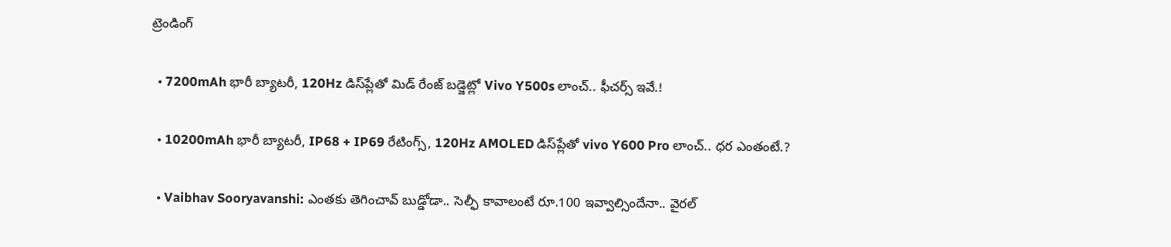ట్రెండింగ్‌

  • 7200mAh భారీ బ్యాటరీ, 120Hz డిస్‌ప్లేతో మిడ్ రేంజ్ బడ్జెట్లో Vivo Y500s లాంచ్.. ఫీచర్స్ ఇవే.!

  • 10200mAh భారీ బ్యాటరీ, IP68 + IP69 రేటింగ్స్‌, 120Hz AMOLED డిస్‌ప్లేతో vivo Y600 Pro లాంచ్.. ధర ఎంతంటే.?

  • Vaibhav Sooryavanshi: ఎంతకు తెగించావ్ బుడ్డోడా.. సెల్ఫీ కావాలంటే రూ.100 ఇవ్వాల్సిందేనా.. వైరల్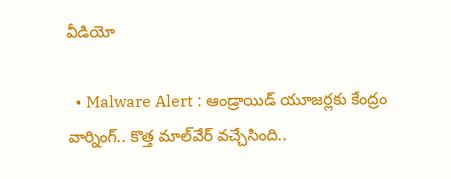వీడియో

  • Malware Alert : ఆండ్రాయిడ్ యూజర్లకు కేంద్రం వార్నింగ్.. కొత్త మాల్‌వేర్ వచ్చేసింది..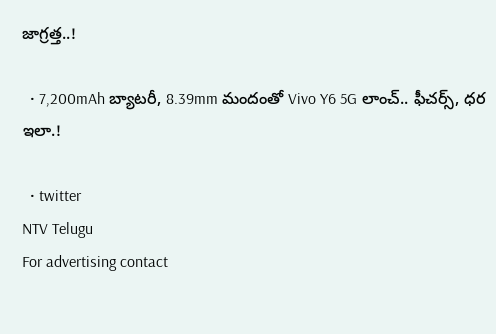జాగ్రత్త..!

  • 7,200mAh బ్యాటరీ, 8.39mm మందంతో Vivo Y6 5G లాంచ్.. ఫీచర్స్, ధర ఇలా.!

  • twitter
NTV Telugu
For advertising contact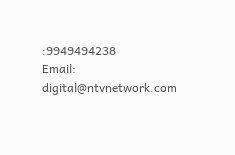:9949494238
Email: digital@ntvnetwork.com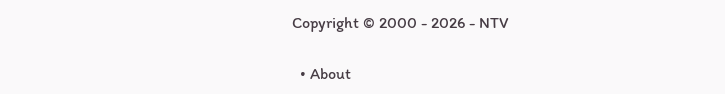Copyright © 2000 - 2026 - NTV

  • About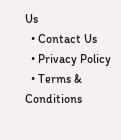Us
  • Contact Us
  • Privacy Policy
  • Terms & Conditions